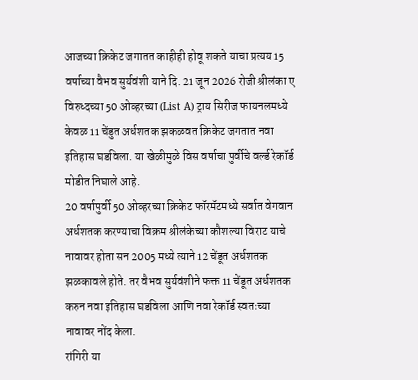आजच्या क्रिकेट जगातत काहीही होवू शकते याचा प्रत्यय 15 वर्षाच्या वैभव सुर्यवंशी याने दि. 21 जून 2026 रोजी श्रीलंका ए विरुध्दच्या 50 ओव्हरच्या (List A) ट्राय सिरीज फायनलमध्ये केवळ 11 चेंडुत अर्धशतक झकळवत क्रिकेट जगतात नवा इतिहास घडविला. या खेळीमुळे विस वर्षाचा पुर्वीचे वर्ल्ड रेकॉर्ड मोडीत निघाले आहे.
20 वर्षापुर्वी 50 ओव्हरच्या क्रिकेट फॉरमॅटमध्ये सर्वात वेगवान अर्धशतक करण्याचा विक्रम श्रीलंकेच्या कौशल्या विराट याचे नावावर होता सन 2005 मध्ये त्याने 12 चेंडूत अर्धशतक झळकावले होते. तर वैभव सुर्यवंशीने फक्त 11 चेंडूत अर्धशतक करुन नवा इतिहास घडविला आणि नवा रेकॉर्ड स्वतःच्या नावावर नोंद केला.
रांगिरी या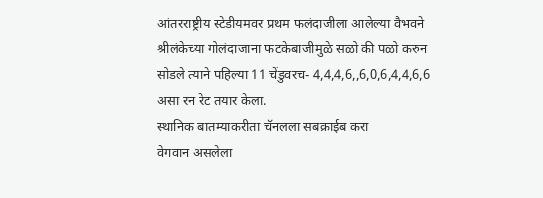आंतरराष्ट्रीय स्टेडीयमवर प्रथम फलंदाजीला आलेल्या वैभवने श्रीलंकेच्या गोलंदाजाना फटकेबाजीमुळे सळो की पळो करुन सोडले त्याने पहिल्या 11 चेंडुवरच- 4,4,4,6,,6,0,6,4,4,6,6 असा रन रेट तयार केला.
स्थानिक बातम्याकरीता चॅनलला सबक्राईब करा
वेगवान असलेला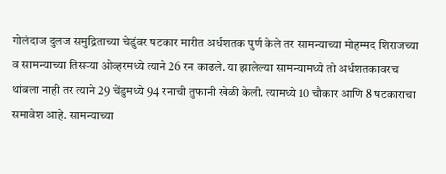गोलंदाज दुलज समुद्रिताच्या चेडुंवर षटकार मारीत अर्धशतक पुर्ण केले तर सामन्याच्या मोहम्मद शिराजच्या व सामन्याच्या तिसऱ्या ओव्हरमध्ये त्याने 26 रन काढले. या झालेल्या सामन्यामध्ये तो अर्धशतकावरच थांबला नाही तर त्याने 29 चेंडुमध्ये 94 रनाची तुफानी खेळी केली. त्यामध्ये 10 चौकार आणि 8 षटकाराचा समावेश आहे. सामन्याच्या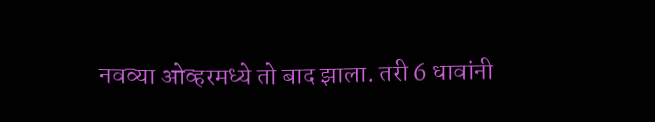नवव्या ओव्हरमध्ये तो बाद झाला. तरी 6 धावांनी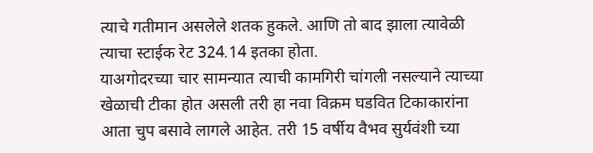त्याचे गतीमान असलेले शतक हुकले. आणि तो बाद झाला त्यावेळी त्याचा स्टाईक रेट 324.14 इतका होता.
याअगोदरच्या चार सामन्यात त्याची कामगिरी चांगली नसल्याने त्याच्या खेळाची टीका होत असली तरी हा नवा विक्रम घडवित टिकाकारांना आता चुप बसावे लागले आहेत. तरी 15 वर्षीय वैभव सुर्यवंशी च्या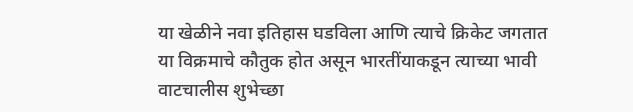या खेळीने नवा इतिहास घडविला आणि त्याचे क्रिकेट जगतात या विक्रमाचे कौतुक होत असून भारतींयाकडून त्याच्या भावी वाटचालीस शुभेच्छा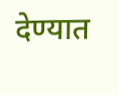देण्यात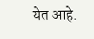येत आहे.